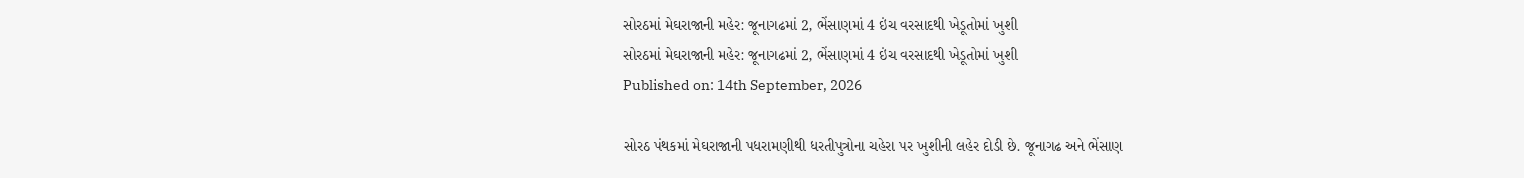સોરઠમાં મેઘરાજાની મહેર: જૂનાગઢમાં 2, ભેંસાણમાં 4 ઇંચ વરસાદથી ખેડૂતોમાં ખુશી
સોરઠમાં મેઘરાજાની મહેર: જૂનાગઢમાં 2, ભેંસાણમાં 4 ઇંચ વરસાદથી ખેડૂતોમાં ખુશી
Published on: 14th September, 2026

સોરઠ પંથકમાં મેઘરાજાની પધરામણીથી ધરતીપુત્રોના ચહેરા પર ખુશીની લહેર દોડી છે. જૂનાગઢ અને ભેંસાણ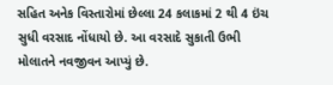સહિત અનેક વિસ્તારોમાં છેલ્લા 24 કલાકમાં 2 થી 4 ઇંચ સુધી વરસાદ નોંધાયો છે. આ વરસાદે સુકાતી ઉભી મોલાતને નવજીવન આપ્યું છે.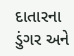દાતારના ડુંગર અને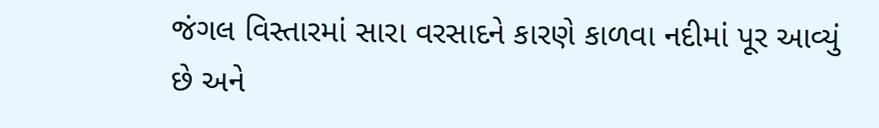જંગલ વિસ્તારમાં સારા વરસાદને કારણે કાળવા નદીમાં પૂર આવ્યું છે અને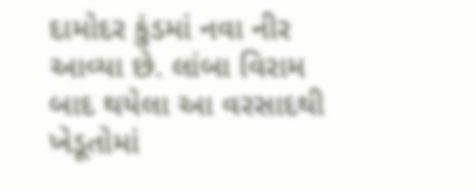દામોદર કુંડમાં નવા નીર આવ્યા છે. લાંબા વિરામ બાદ થયેલા આ વરસાદથી ખેડૂતોમાં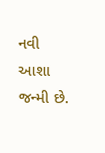નવી આશા જન્મી છે.